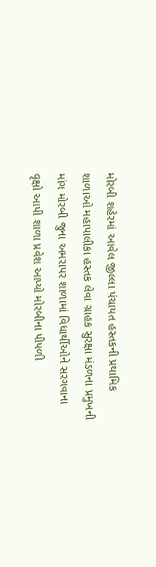મોરબી શહેરમાં આવેલ જીલ્લા પંચાયત હસ્તકની પ્રથામિક શાળાઓ મહાપાલીકા હસ્તક લેવા ગ્રાહક સુરક્ષા મંડળના પ્રમુખની માંગ મોરબી જુના અમરાપર શાળામાં વિધાર્થીઓને સરગવાના વૃક્ષો આપી શાળા પ્રવેશ આપ્યો મોરબીના પીપળી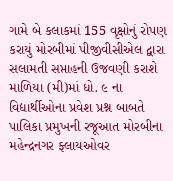ગામે બે કલાકમાં 155 વૃક્ષોનું રોપણ કરાયું મોરબીમાં પીજીવીસીએલ દ્વારા સલામતી સપ્તાહની ઉજવણી કરાશે માળિયા (મી)માં ધો. ૯ ના વિદ્યાર્થીઓના પ્રવેશ પ્રશ્ન બાબતે પાલિકા પ્રમુખની રજૂઆત મોરબીના મહેન્દ્રનગર ફ્લાયઓવર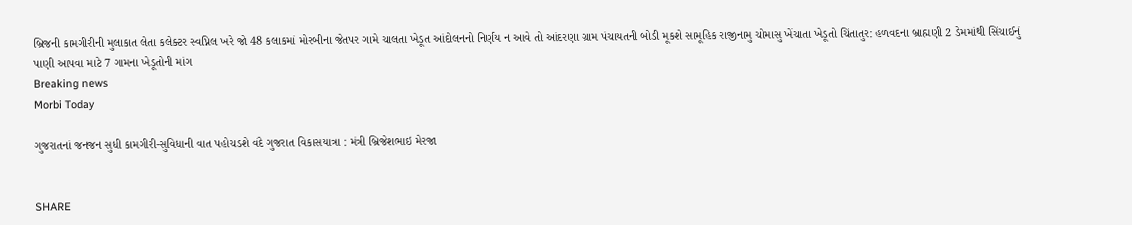બ્રિજની કામગીરીની મુલાકાત લેતા કલેક્ટર સ્વપ્નિલ ખરે જો 48 કલાકમાં મોરબીના જેતપર ગામે ચાલતા ખેડૂત આંદોલનનો નિર્ણય ન આવે તો આંદરણા ગ્રામ પંચાયતની બોડી મૂકશે સામૂહિક રાજીનામુ ચોમાસુ ખેંચાતા ખેડૂતો ચિંતાતુર: હળવદના બ્રાહ્મણી 2 ડેમમાંથી સિંચાઈનું પાણી આપવા માટે 7 ગામના ખેડૂતોની માંગ
Breaking news
Morbi Today

ગુજરાતનાં જનજન સુધી કામગીરી-સુવિધાની વાત પહોચડશે વંદે ગુજરાત વિકાસયાત્રા : મંત્રી બ્રિજેશભાઇ મેરજા


SHARE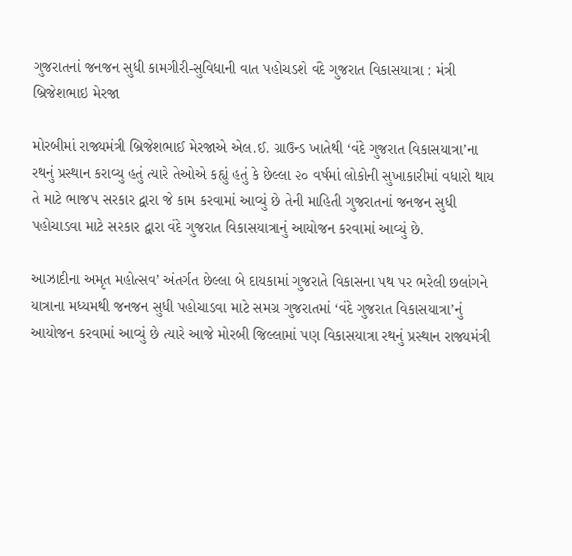ગુજરાતનાં જનજન સુધી કામગીરી-સુવિધાની વાત પહોચડશે વંદે ગુજરાત વિકાસયાત્રા : મંત્રી બ્રિજેશભાઇ મેરજા

મોરબીમાં રાજ્યમંત્રી બ્રિજેશભાઈ મેરજાએ એલ.ઈ. ગ્રાઉન્ડ ખાતેથી ‘વંદે ગુજરાત વિકાસયાત્રા’ના રથનું પ્રસ્થાન કરાવ્યુ હતું ત્યારે તેઓએ કહ્યું હતું કે છેલ્લા ૨૦ વર્ષમાં લોકોની સુખાકારીમાં વધારો થાય તે માટે ભાજપ સરકાર દ્વારા જે કામ કરવામાં આવ્યું છે તેની માહિતી ગુજરાતનાં જનજન સુધી પહોચાડવા માટે સરકાર દ્વારા વંદે ગુજરાત વિકાસયાત્રાનું આયોજન કરવામાં આવ્યું છે.

આઝાદીના અમૃત મહોત્સવ’ અંતર્ગત છેલ્લા બે દાયકામાં ગુજરાતે વિકાસના પથ પર ભરેલી છલાંગને યાત્રાના મધ્યમથી જનજન સુધી પહોચાડવા માટે સમગ્ર ગુજરાતમાં ‘વંદે ગુજરાત વિકાસયાત્રા’નું આયોજન કરવામાં આવ્યું છે ત્યારે આજે મોરબી જિલ્લામાં પણ વિકાસયાત્રા રથનું પ્રસ્થાન રાજ્યમંત્રી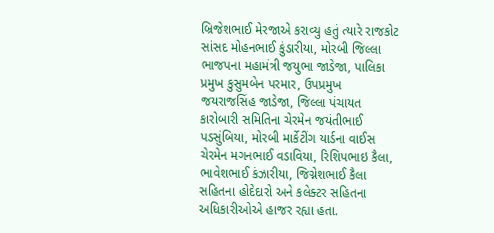બ્રિજેશભાઈ મેરજાએ કરાવ્યુ હતું ત્યારે રાજકોટ સાંસદ મોહનભાઈ કુંડારીયા, મોરબી જિલ્લા ભાજપના મહામંત્રી જયુભા જાડેજા, પાલિકા પ્રમુખ કુસુમબેન પરમાર, ઉપપ્રમુખ જયરાજસિંહ જાડેજા, જિલ્લા પંચાયત કારોબારી સમિતિના ચેરમેન જયંતીભાઈ પડસુંબિયા, મોરબી માર્કેટીંગ યાર્ડના વાઈસ ચેરમેન મગનભાઈ વડાવિયા, રિશિપભાઇ કૈલા, ભાવેશભાઈ કંઝારીયા, જિગ્નેશભાઈ કૈલા સહિતના હોદેદારો અને કલેક્ટર સહિતના અધિકારીઓએ હાજર રહ્યા હતા.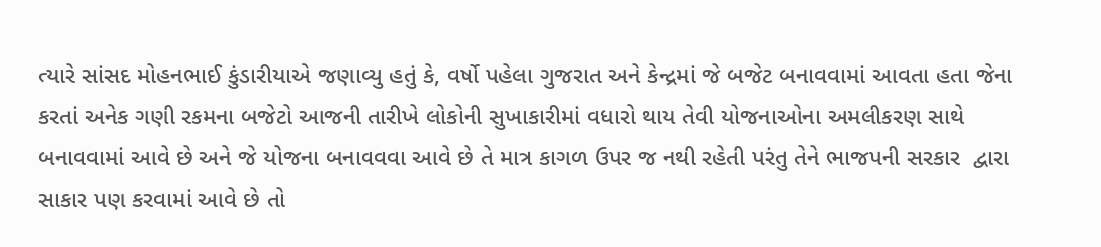ત્યારે સાંસદ મોહનભાઈ કુંડારીયાએ જણાવ્યુ હતું કે, વર્ષો પહેલા ગુજરાત અને કેન્દ્રમાં જે બજેટ બનાવવામાં આવતા હતા જેના કરતાં અનેક ગણી રકમના બજેટો આજની તારીખે લોકોની સુખાકારીમાં વધારો થાય તેવી યોજનાઓના અમલીકરણ સાથે બનાવવામાં આવે છે અને જે યોજના બનાવવવા આવે છે તે માત્ર કાગળ ઉપર જ નથી રહેતી પરંતુ તેને ભાજપની સરકાર  દ્વારા સાકાર પણ કરવામાં આવે છે તો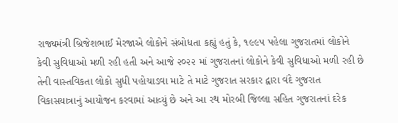રાજ્યમંત્રી બ્રિજેશભાઈ મેરજાએ લોકોને સંબોધતા કહ્યું હતું કે, ૧૯૯૫ પહેલા ગુજરાતમાં લોકોને કેવી સુવિધાઓ મળી રહી હતી અને આજે ૨૦૨૨ માં ગુજરાતનાં લોકોને કેવી સુવિધાઓ મળી રહી છે તેની વાસ્તવિકતા લોકો સુધી પહોચાડવા માટે તે માટે ગુજરાત સરકાર દ્વારા વંદે ગુજરાત વિકાસયાત્રાનું આયોજન કરવામાં આવ્યું છે અને આ રથ મોરબી જિલ્લા સહિત ગુજરાતનાં દરેક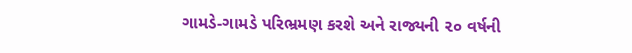ગામડે-ગામડે પરિભ્રમણ કરશે અને રાજ્યની ૨૦ વર્ષની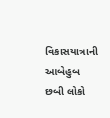વિકાસયાત્રાની આબેહુબ છબી લોકો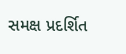સમક્ષ પ્રદર્શિત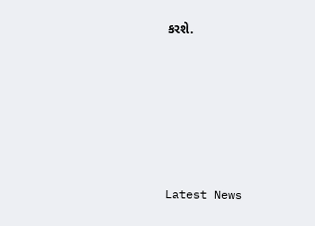કરશે.






Latest News